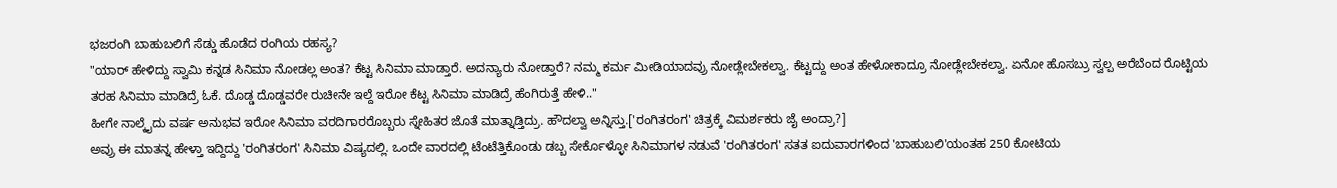ಭಜರಂಗಿ ಬಾಹುಬಲಿಗೆ ಸೆಡ್ಡು ಹೊಡೆದ ರಂಗಿಯ ರಹಸ್ಯ?
"ಯಾರ್ ಹೇಳಿದ್ದು ಸ್ವಾಮಿ ಕನ್ನಡ ಸಿನಿಮಾ ನೋಡಲ್ಲ ಅಂತ? ಕೆಟ್ಟ ಸಿನಿಮಾ ಮಾಡ್ತಾರೆ. ಅದನ್ಯಾರು ನೋಡ್ತಾರೆ? ನಮ್ಮ ಕರ್ಮ ಮೀಡಿಯಾದವ್ರು ನೋಡ್ಲೇಬೇಕಲ್ವಾ. ಕೆಟ್ಟದ್ದು ಅಂತ ಹೇಳೋಕಾದ್ರೂ ನೋಡ್ಲೇಬೇಕಲ್ವಾ. ಏನೋ ಹೊಸಬ್ರು ಸ್ವಲ್ಪ ಅರೆಬೆಂದ ರೊಟ್ಟಿಯ ತರಹ ಸಿನಿಮಾ ಮಾಡಿದ್ರೆ ಓಕೆ. ದೊಡ್ಡ ದೊಡ್ಡವರೇ ರುಚೀನೇ ಇಲ್ದೆ ಇರೋ ಕೆಟ್ಟ ಸಿನಿಮಾ ಮಾಡಿದ್ರೆ ಹೆಂಗಿರುತ್ತೆ ಹೇಳಿ.."
ಹೀಗೇ ನಾಲ್ಕೈದು ವರ್ಷ ಅನುಭವ ಇರೋ ಸಿನಿಮಾ ವರದಿಗಾರರೊಬ್ಬರು ಸ್ನೇಹಿತರ ಜೊತೆ ಮಾತ್ನಾಡ್ತಿದ್ರು. ಹೌದಲ್ವಾ ಅನ್ನಿಸ್ತು.['ರಂಗಿತರಂಗ' ಚಿತ್ರಕ್ಕೆ ವಿಮರ್ಶಕರು ಜೈ ಅಂದ್ರಾ?]
ಅವ್ರು ಈ ಮಾತನ್ನ ಹೇಳ್ತಾ ಇದ್ದಿದ್ದು 'ರಂಗಿತರಂಗ' ಸಿನಿಮಾ ವಿಷ್ಯದಲ್ಲಿ. ಒಂದೇ ವಾರದಲ್ಲಿ ಟೆಂಟೆತ್ತಿಕೊಂಡು ಡಬ್ಬ ಸೇರ್ಕೊಳ್ಳೋ ಸಿನಿಮಾಗಳ ನಡುವೆ 'ರಂಗಿತರಂಗ' ಸತತ ಐದುವಾರಗಳಿಂದ 'ಬಾಹುಬಲಿ'ಯಂತಹ 250 ಕೋಟಿಯ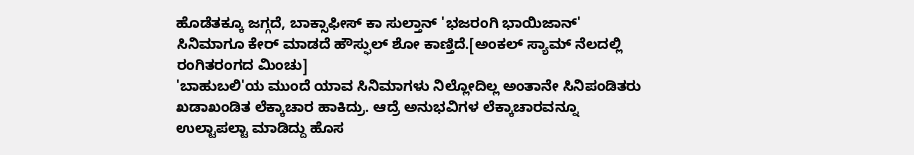ಹೊಡೆತಕ್ಕೂ ಜಗ್ಗದೆ, ಬಾಕ್ಸಾಫೀಸ್ ಕಾ ಸುಲ್ತಾನ್ 'ಭಜರಂಗಿ ಭಾಯಿಜಾನ್' ಸಿನಿಮಾಗೂ ಕೇರ್ ಮಾಡದೆ ಹೌಸ್ಫುಲ್ ಶೋ ಕಾಣ್ತಿದೆ.[ಅಂಕಲ್ ಸ್ಯಾಮ್ ನೆಲದಲ್ಲಿ ರಂಗಿತರಂಗದ ಮಿಂಚು]
'ಬಾಹುಬಲಿ'ಯ ಮುಂದೆ ಯಾವ ಸಿನಿಮಾಗಳು ನಿಲ್ಲೋದಿಲ್ಲ ಅಂತಾನೇ ಸಿನಿಪಂಡಿತರು ಖಡಾಖಂಡಿತ ಲೆಕ್ಕಾಚಾರ ಹಾಕಿದ್ರು. ಆದ್ರೆ ಅನುಭವಿಗಳ ಲೆಕ್ಕಾಚಾರವನ್ನೂ ಉಲ್ಟಾಪಲ್ಟಾ ಮಾಡಿದ್ದು ಹೊಸ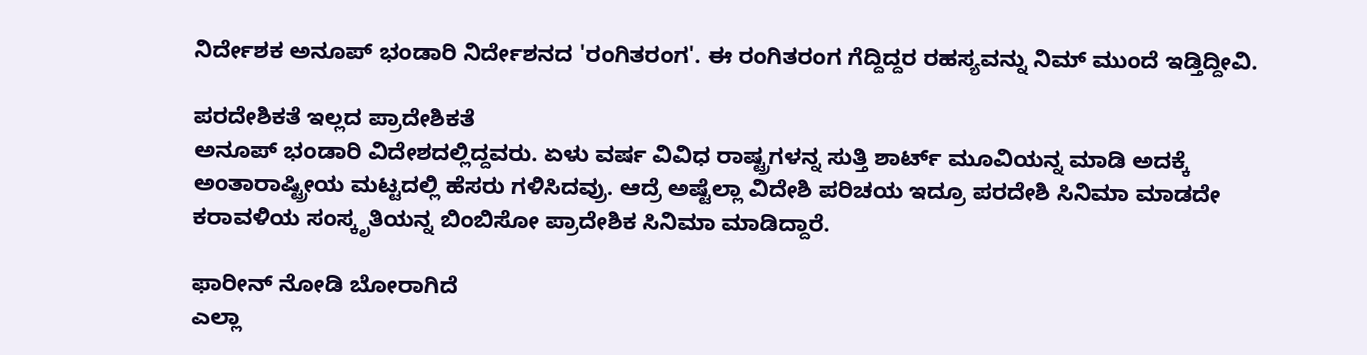ನಿರ್ದೇಶಕ ಅನೂಪ್ ಭಂಡಾರಿ ನಿರ್ದೇಶನದ 'ರಂಗಿತರಂಗ'. ಈ ರಂಗಿತರಂಗ ಗೆದ್ದಿದ್ದರ ರಹಸ್ಯವನ್ನು ನಿಮ್ ಮುಂದೆ ಇಡ್ತಿದ್ದೀವಿ.

ಪರದೇಶಿಕತೆ ಇಲ್ಲದ ಪ್ರಾದೇಶಿಕತೆ
ಅನೂಪ್ ಭಂಡಾರಿ ವಿದೇಶದಲ್ಲಿದ್ದವರು. ಏಳು ವರ್ಷ ವಿವಿಧ ರಾಷ್ಟ್ರಗಳನ್ನ ಸುತ್ತಿ ಶಾರ್ಟ್ ಮೂವಿಯನ್ನ ಮಾಡಿ ಅದಕ್ಕೆ ಅಂತಾರಾಷ್ಟ್ರೀಯ ಮಟ್ಟದಲ್ಲಿ ಹೆಸರು ಗಳಿಸಿದವ್ರು. ಆದ್ರೆ ಅಷ್ಟೆಲ್ಲಾ ವಿದೇಶಿ ಪರಿಚಯ ಇದ್ರೂ ಪರದೇಶಿ ಸಿನಿಮಾ ಮಾಡದೇ ಕರಾವಳಿಯ ಸಂಸ್ಕೃತಿಯನ್ನ ಬಿಂಬಿಸೋ ಪ್ರಾದೇಶಿಕ ಸಿನಿಮಾ ಮಾಡಿದ್ದಾರೆ.

ಫಾರೀನ್ ನೋಡಿ ಬೋರಾಗಿದೆ
ಎಲ್ಲಾ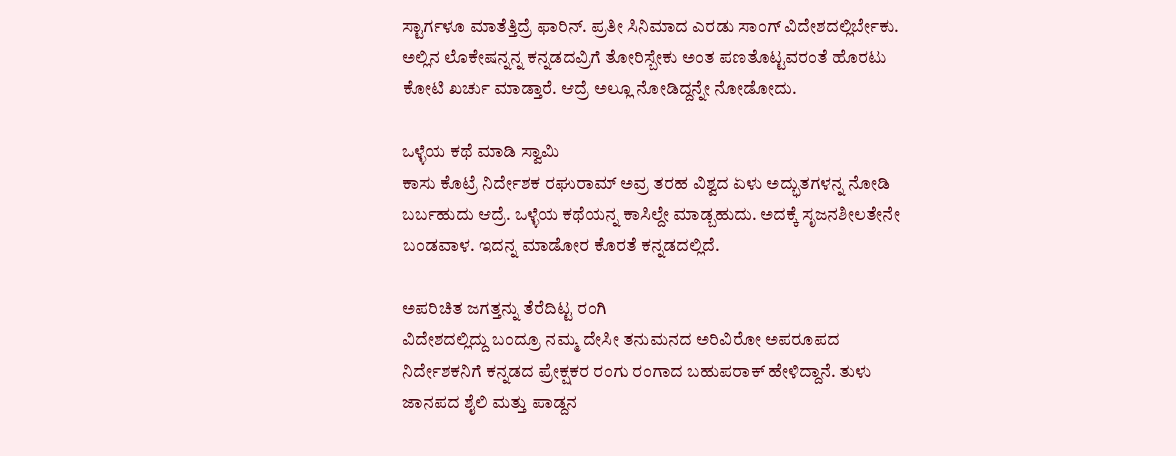ಸ್ಟಾರ್ಗಳೂ ಮಾತೆತ್ತಿದ್ರೆ ಫಾರಿನ್. ಪ್ರತೀ ಸಿನಿಮಾದ ಎರಡು ಸಾಂಗ್ ವಿದೇಶದಲ್ಲಿರ್ಬೇಕು. ಅಲ್ಲಿನ ಲೊಕೇಷನ್ನನ್ನ ಕನ್ನಡದವ್ರಿಗೆ ತೋರಿಸ್ಬೇಕು ಅಂತ ಪಣತೊಟ್ಟವರಂತೆ ಹೊರಟು ಕೋಟಿ ಖರ್ಚು ಮಾಡ್ತಾರೆ. ಆದ್ರೆ ಅಲ್ಲೂ ನೋಡಿದ್ದನ್ನೇ ನೋಡೋದು.

ಒಳ್ಳೆಯ ಕಥೆ ಮಾಡಿ ಸ್ವಾಮಿ
ಕಾಸು ಕೊಟ್ರೆ ನಿರ್ದೇಶಕ ರಘುರಾಮ್ ಅವ್ರ ತರಹ ವಿಶ್ವದ ಏಳು ಅದ್ಭುತಗಳನ್ನ ನೋಡಿ ಬರ್ಬಹುದು ಆದ್ರೆ. ಒಳ್ಳೆಯ ಕಥೆಯನ್ನ ಕಾಸಿಲ್ದೇ ಮಾಡ್ಬಹುದು. ಅದಕ್ಕೆ ಸೃಜನಶೀಲತೇನೇ ಬಂಡವಾಳ. ಇದನ್ನ ಮಾಡೋರ ಕೊರತೆ ಕನ್ನಡದಲ್ಲಿದೆ.

ಅಪರಿಚಿತ ಜಗತ್ತನ್ನು ತೆರೆದಿಟ್ಟ ರಂಗಿ
ವಿದೇಶದಲ್ಲಿದ್ದು ಬಂದ್ರೂ ನಮ್ಮ ದೇಸೀ ತನುಮನದ ಅರಿವಿರೋ ಅಪರೂಪದ ನಿರ್ದೇಶಕನಿಗೆ ಕನ್ನಡದ ಪ್ರೇಕ್ಷಕರ ರಂಗು ರಂಗಾದ ಬಹುಪರಾಕ್ ಹೇಳಿದ್ದಾನೆ. ತುಳು ಜಾನಪದ ಶೈಲಿ ಮತ್ತು ಪಾಡ್ದನ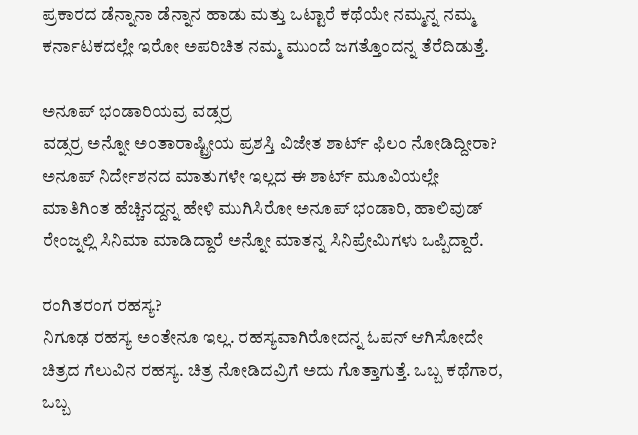ಪ್ರಕಾರದ ಡೆನ್ನಾನಾ ಡೆನ್ನಾನ ಹಾಡು ಮತ್ತು ಒಟ್ಟಾರೆ ಕಥೆಯೇ ನಮ್ಮನ್ನ ನಮ್ಮ ಕರ್ನಾಟಕದಲ್ಲೇ ಇರೋ ಅಪರಿಚಿತ ನಮ್ಮ ಮುಂದೆ ಜಗತ್ತೊಂದನ್ನ ತೆರೆದಿಡುತ್ತೆ.

ಅನೂಪ್ ಭಂಡಾರಿಯವ್ರ ವಡ್ಸರ್ರ
ವಡ್ಸರ್ರ ಅನ್ನೋ ಅಂತಾರಾಷ್ಟ್ರೀಯ ಪ್ರಶಸ್ತಿ ವಿಜೇತ ಶಾರ್ಟ್ ಫಿಲಂ ನೋಡಿದ್ದೀರಾ? ಅನೂಪ್ ನಿರ್ದೇಶನದ ಮಾತುಗಳೇ ಇಲ್ಲದ ಈ ಶಾರ್ಟ್ ಮೂವಿಯಲ್ಲೇ ಮಾತಿಗಿಂತ ಹೆಚ್ಚಿನದ್ದನ್ನ ಹೇಳಿ ಮುಗಿಸಿರೋ ಅನೂಪ್ ಭಂಡಾರಿ, ಹಾಲಿವುಡ್ ರೇಂಜ್ನಲ್ಲಿ ಸಿನಿಮಾ ಮಾಡಿದ್ದಾರೆ ಅನ್ನೋ ಮಾತನ್ನ ಸಿನಿಪ್ರೇಮಿಗಳು ಒಪ್ಪಿದ್ದಾರೆ.

ರಂಗಿತರಂಗ ರಹಸ್ಯ?
ನಿಗೂಢ ರಹಸ್ಯ ಅಂತೇನೂ ಇಲ್ಲ. ರಹಸ್ಯವಾಗಿರೋದನ್ನ ಓಪನ್ ಆಗಿಸೋದೇ ಚಿತ್ರದ ಗೆಲುವಿನ ರಹಸ್ಯ. ಚಿತ್ರ ನೋಡಿದವ್ರಿಗೆ ಅದು ಗೊತ್ತಾಗುತ್ತೆ. ಒಬ್ಬ ಕಥೆಗಾರ, ಒಬ್ಬ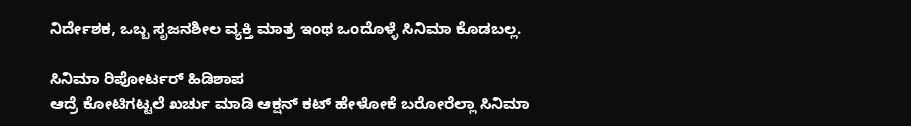ನಿರ್ದೇಶಕ, ಒಬ್ಬ ಸೃಜನಶೀಲ ವ್ಯಕ್ತಿ ಮಾತ್ರ ಇಂಥ ಒಂದೊಳ್ಳೆ ಸಿನಿಮಾ ಕೊಡಬಲ್ಲ.

ಸಿನಿಮಾ ರಿಪೋರ್ಟರ್ ಹಿಡಿಶಾಪ
ಆದ್ರೆ ಕೋಟಿಗಟ್ಟಲೆ ಖರ್ಚು ಮಾಡಿ ಆಕ್ಷನ್ ಕಟ್ ಹೇಳೋಕೆ ಬರೋರೆಲ್ಲಾ ಸಿನಿಮಾ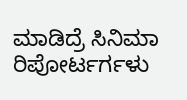ಮಾಡಿದ್ರೆ ಸಿನಿಮಾ ರಿಪೋರ್ಟರ್ಗಳು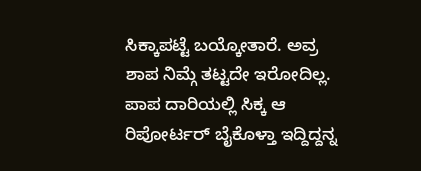ಸಿಕ್ಕಾಪಟ್ಟೆ ಬಯ್ಕೋತಾರೆ. ಅವ್ರ ಶಾಪ ನಿಮ್ಗೆ ತಟ್ಟದೇ ಇರೋದಿಲ್ಲ. ಪಾಪ ದಾರಿಯಲ್ಲಿ ಸಿಕ್ಕ ಆ ರಿಪೋರ್ಟರ್ ಬೈಕೊಳ್ತಾ ಇದ್ದಿದ್ದನ್ನ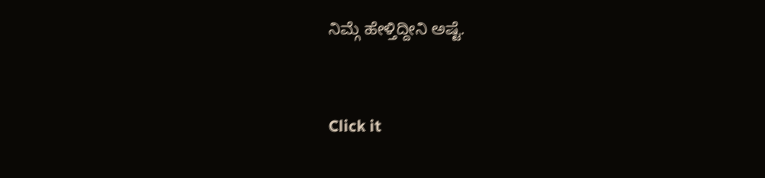ನಿಮ್ಗೆ ಹೇಳ್ತಿದ್ದೀನಿ ಅಷ್ಟೆ.


Click it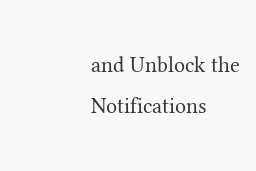and Unblock the Notifications